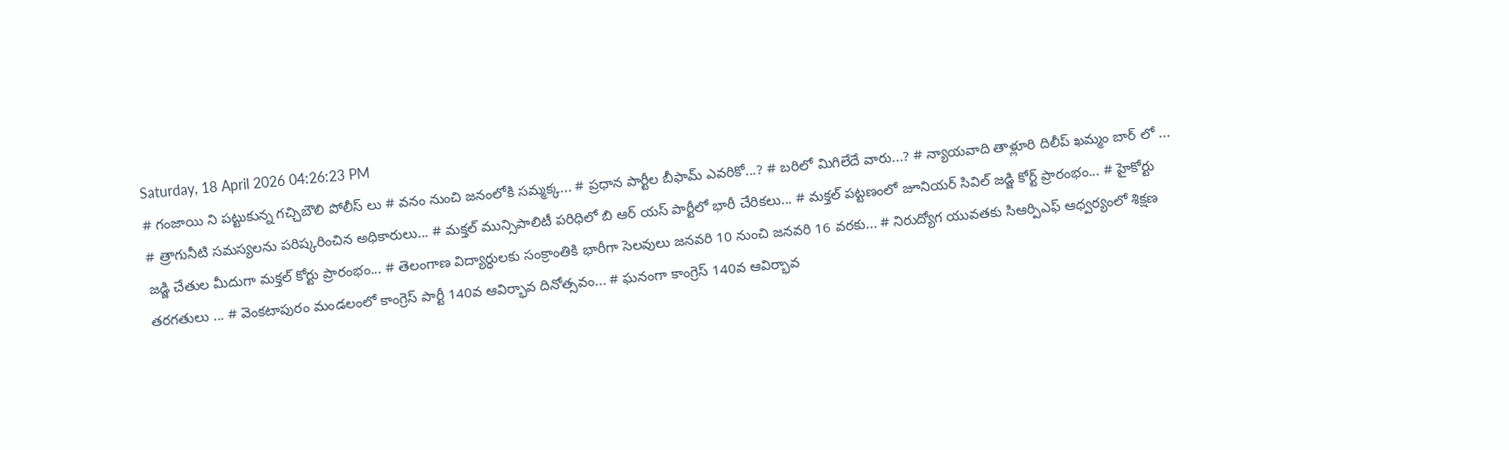Saturday, 18 April 2026 04:26:23 PM
# గంజాయి ని పట్టుకున్న గచ్చిబౌలి పోలీస్ లు # వనం నుంచి జనంలోకి సమ్మక్క... # ప్రధాన పార్టీల బీఫామ్ ఎవరికో...? # బరిలో మిగిలేదే వారు...? # న్యాయవాది తాళ్లూరి దిలీప్ ఖమ్మం బార్ లో ... # త్రాగునీటి సమస్యలను పరిష్కరించిన అధికారులు... # మక్తల్ మున్సిపాలిటీ పరిధిలో బి ఆర్ యస్ పార్టీలో భారీ చేరికలు... # మక్తల్ పట్టణంలో జూనియర్ సివిల్ జడ్జి కోర్ట్ ప్రారంభం... # హైకోర్టు జడ్జి చేతుల మీదుగా మక్తల్ కోర్టు ప్రారంభం... # తెలంగాణ విద్యార్ధులకు సంక్రాంతికి భారీగా సెలవులు జనవరి 10 నుంచి జనవరి 16 వరకు... # నిరుద్యోగ యువతకు సిఆర్పిఎఫ్ ఆధ్వర్యంలో శిక్షణ తరగతులు ... # వెంకటాపురం మండలంలో కాంగ్రెస్ పార్టీ 140వ ఆవిర్భావ దినోత్సవం... # ఘనంగా కాంగ్రెస్ 140వ ఆవిర్భావ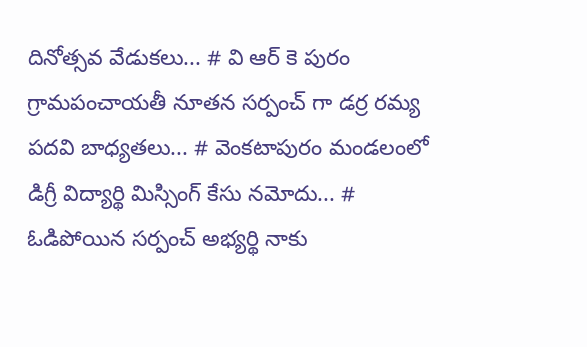దినోత్సవ వేడుకలు... # వి ఆర్ కె పురం గ్రామపంచాయతీ నూతన సర్పంచ్ గా డర్ర రమ్య పదవి బాధ్యతలు... # వెంకటాపురం మండలంలో డిగ్రీ విద్యార్థి మిస్సింగ్ కేసు నమోదు... # ఓడిపోయిన సర్పంచ్ అభ్యర్థి నాకు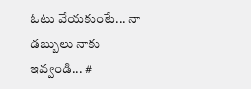ఓటు వేయకుంటే... నా డబ్బులు నాకు ఇవ్వండి... #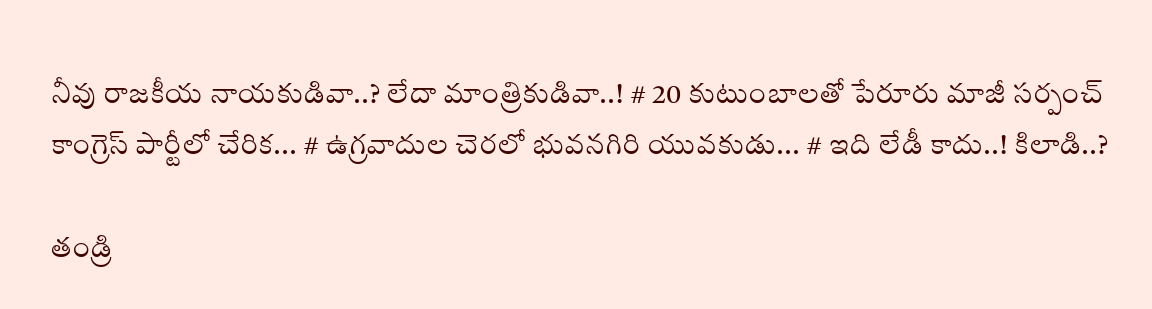నీవు రాజకీయ నాయకుడివా..? లేదా మాంత్రికుడివా..! # 20 కుటుంబాలతో పేరూరు మాజీ సర్పంచ్ కాంగ్రెస్ పార్టీలో చేరిక... # ఉగ్రవాదుల చెరలో భువనగిరి యువకుడు... # ఇది లేడీ కాదు..! కిలాడి..?

తండ్రి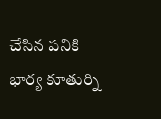చేసిన పనికి భార్య కూతుర్ని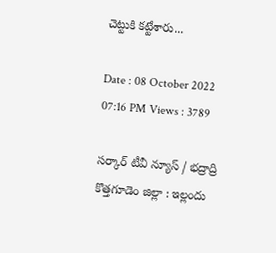చెట్టుకి కట్టేశారు...

Date : 08 October 2022 07:16 PM Views : 3789

సర్కార్ టీవీ న్యూస్ / భద్రాద్రి కొత్తగూడెం జిల్లా : ఇల్లందు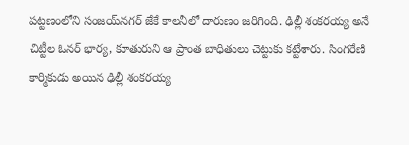పట్టణంలోని సంజయ్‌నగర్ జేకే కాలనీలో దారుణం జరిగింది. ఢిల్లీ శంకరయ్య అనే చిట్టీల ఓనర్‌ భార్య, కూతురుని ఆ ప్రాంత బాధితులు చెట్టుకు కట్టేశారు. సింగరేణి కార్మికుడు అయిన ఢిల్లీ శంకరయ్య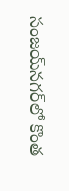సంజయ్‌నగర్‌లో కొంత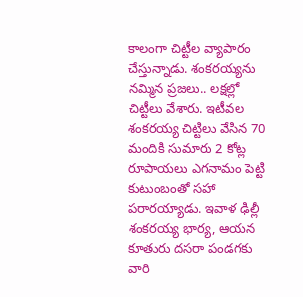కాలంగా చిట్టీల వ్యాపారం చేస్తున్నాడు. శంకరయ్యను నమ్మిన ప్రజలు.. లక్షల్లో చిట్టీలు వేశారు. ఇటీవల శంకరయ్య చిట్టిలు వేసిన 70 మందికి సుమారు 2 కోట్ల రూపాయలు ఎగనామం పెట్టి కుటుంబంతో సహా పరారయ్యాడు. ఇవాళ ఢిల్లీ శంకరయ్య భార్య, ఆయన కూతురు దసరా పండగకు వారి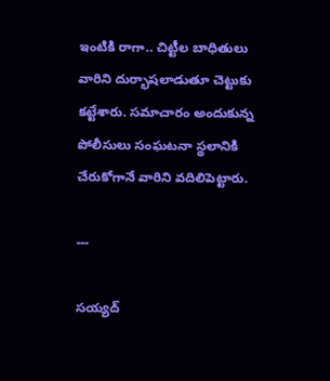ఇంటికి రాగా.. చిట్టీల బాధితులు వారిని దుర్భాషలాడుతూ చెట్టుకు కట్టేశారు. సమాచారం అందుకున్న పోలీసులు సంఘటనా స్థలానికి చేరుకోగానే వారిని వదిలిపెట్టారు.

---

సయ్యద్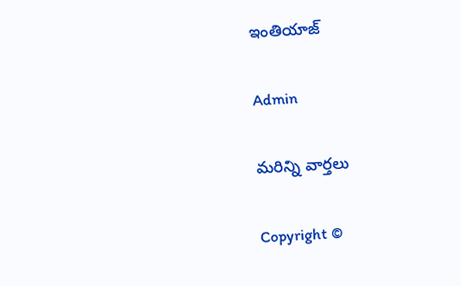ఇంతియాజ్

Admin

మరిన్ని వార్తలు

Copyright ©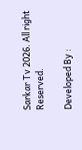Sarkar Tv 2026. All right Reserved.

Developed By :